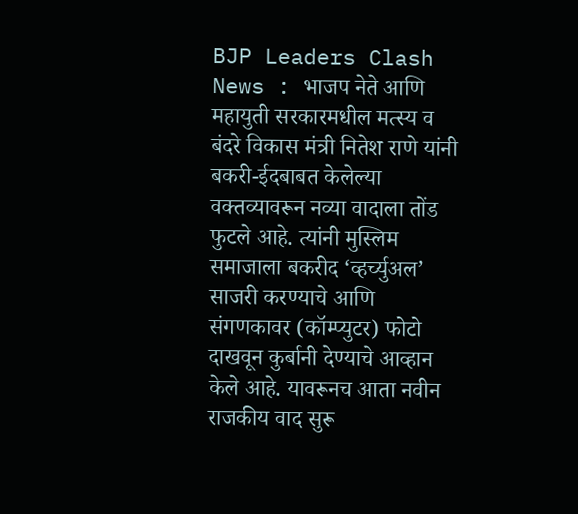BJP Leaders Clash News : भाजप नेते आणि महायुती सरकारमधील मत्स्य व बंदरे विकास मंत्री नितेश राणे यांनी बकरी-ईदबाबत केलेल्या वक्तव्यावरून नव्या वादाला तोंड फुटले आहे. त्यांनी मुस्लिम समाजाला बकरीद ‘व्हर्च्युअल’ साजरी करण्याचे आणि संगणकावर (कॉम्प्युटर) फोटो दाखवून कुर्बानी देण्याचे आव्हान केले आहे. यावरूनच आता नवीन राजकीय वाद सुरू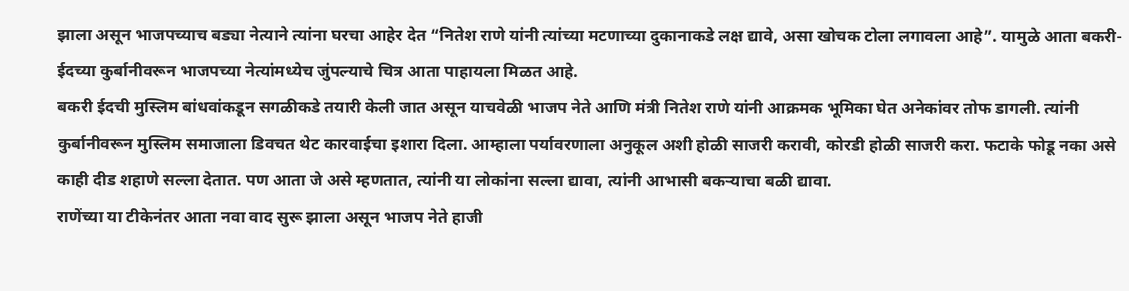झाला असून भाजपच्याच बड्या नेत्याने त्यांना घरचा आहेर देत “नितेश राणे यांनी त्यांच्या मटणाच्या दुकानाकडे लक्ष द्यावे, असा खोचक टोला लगावला आहे”. यामुळे आता बकरी-ईदच्या कुर्बानीवरून भाजपच्या नेत्यांमध्येच जुंपल्याचे चित्र आता पाहायला मिळत आहे.
बकरी ईदची मुस्लिम बांधवांकडून सगळीकडे तयारी केली जात असून याचवेळी भाजप नेते आणि मंत्री नितेश राणे यांनी आक्रमक भूमिका घेत अनेकांवर तोफ डागली. त्यांनी कुर्बानीवरून मुस्लिम समाजाला डिवचत थेट कारवाईचा इशारा दिला. आम्हाला पर्यावरणाला अनुकूल अशी होळी साजरी करावी, कोरडी होळी साजरी करा. फटाके फोडू नका असे काही दीड शहाणे सल्ला देतात. पण आता जे असे म्हणतात, त्यांनी या लोकांना सल्ला द्यावा, त्यांनी आभासी बकऱ्याचा बळी द्यावा.
राणेंच्या या टीकेनंतर आता नवा वाद सुरू झाला असून भाजप नेते हाजी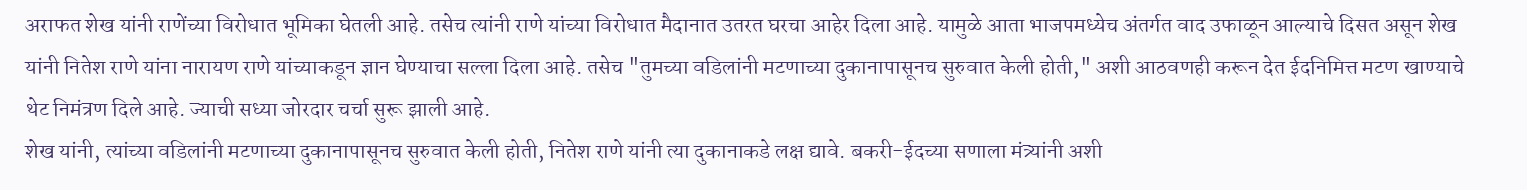अराफत शेख यांनी राणेंच्या विरोधात भूमिका घेतली आहे. तसेच त्यांनी राणे यांच्या विरोधात मैदानात उतरत घरचा आहेर दिला आहे. यामुळे आता भाजपमध्येच अंतर्गत वाद उफाळून आल्याचे दिसत असून शेख यांनी नितेश राणे यांना नारायण राणे यांच्याकडून ज्ञान घेण्याचा सल्ला दिला आहे. तसेच "तुमच्या वडिलांनी मटणाच्या दुकानापासूनच सुरुवात केली होती," अशी आठवणही करून देत ईदनिमित्त मटण खाण्याचे थेट निमंत्रण दिले आहे. ज्याची सध्या जोरदार चर्चा सुरू झाली आहे.
शेख यांनी, त्यांच्या वडिलांनी मटणाच्या दुकानापासूनच सुरुवात केली होती, नितेश राणे यांनी त्या दुकानाकडे लक्ष द्यावे. बकरी-ईदच्या सणाला मंत्र्यांनी अशी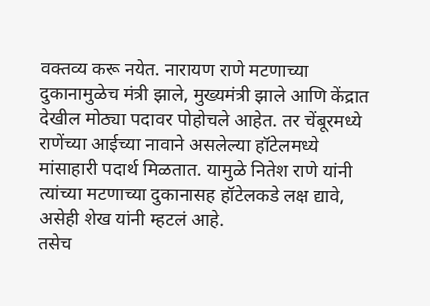वक्तव्य करू नयेत. नारायण राणे मटणाच्या दुकानामुळेच मंत्री झाले, मुख्यमंत्री झाले आणि केंद्रात देखील मोठ्या पदावर पोहोचले आहेत. तर चेंबूरमध्ये राणेंच्या आईच्या नावाने असलेल्या हॉटेलमध्ये मांसाहारी पदार्थ मिळतात. यामुळे नितेश राणे यांनी त्यांच्या मटणाच्या दुकानासह हॉटेलकडे लक्ष द्यावे, असेही शेख यांनी म्हटलं आहे.
तसेच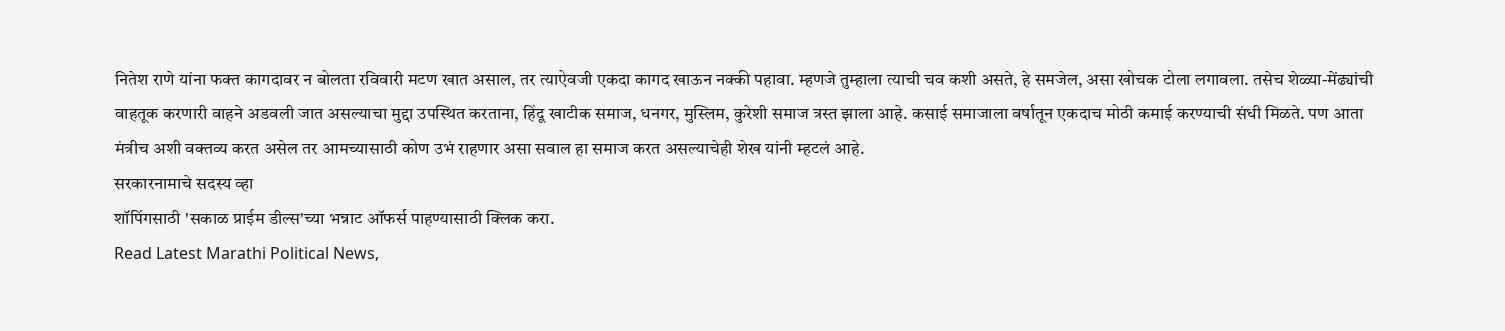नितेश राणे यांना फक्त कागदावर न बोलता रविवारी मटण खात असाल, तर त्याऐवजी एकदा कागद खाऊन नक्की पहावा. म्हणजे तुम्हाला त्याची चव कशी असते, हे समजेल, असा खोचक टोला लगावला. तसेच शेळ्या-मेंढ्यांची वाहतूक करणारी वाहने अडवली जात असल्याचा मुद्दा उपस्थित करताना, हिंदू खाटीक समाज, धनगर, मुस्लिम, कुरेशी समाज त्रस्त झाला आहे. कसाई समाजाला वर्षातून एकदाच मोठी कमाई करण्याची संधी मिळते. पण आता मंत्रीच अशी वक्तव्य करत असेल तर आमच्यासाठी कोण उभं राहणार असा सवाल हा समाज करत असल्याचेही शेख यांनी म्हटलं आहे.
सरकारनामाचे सदस्य व्हा
शॉपिंगसाठी 'सकाळ प्राईम डील्स'च्या भन्नाट ऑफर्स पाहण्यासाठी क्लिक करा.
Read Latest Marathi Political News,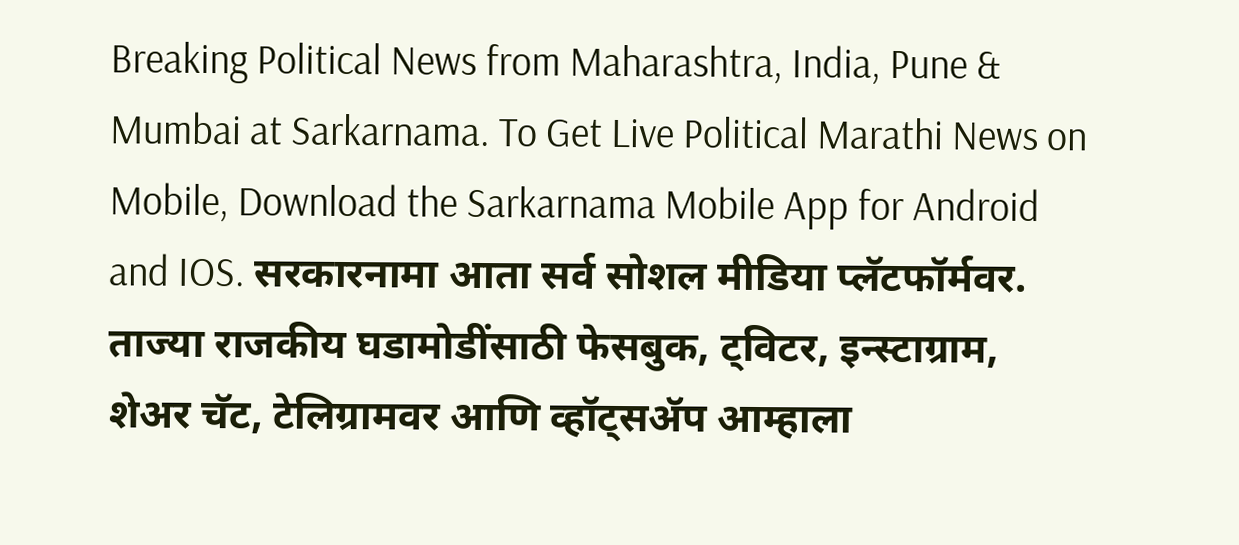Breaking Political News from Maharashtra, India, Pune & Mumbai at Sarkarnama. To Get Live Political Marathi News on Mobile, Download the Sarkarnama Mobile App for Android and IOS. सरकारनामा आता सर्व सोशल मीडिया प्लॅटफॉर्मवर. ताज्या राजकीय घडामोडींसाठी फेसबुक, ट्विटर, इन्स्टाग्राम, शेअर चॅट, टेलिग्रामवर आणि व्हॉट्सॲप आम्हाला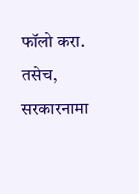फॉलो करा. तसेच, सरकारनामा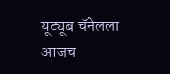यूट्यूब चॅनेलला आजच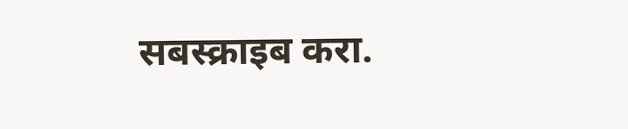सबस्क्राइब करा.